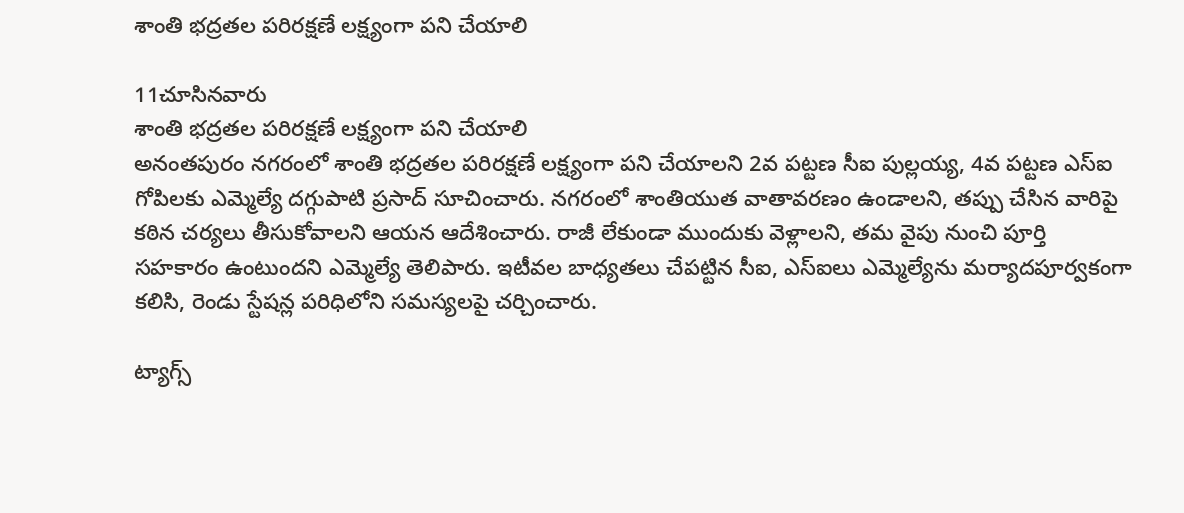శాంతి భద్రతల పరిరక్షణే లక్ష్యంగా పని చేయాలి

11చూసినవారు
శాంతి భద్రతల పరిరక్షణే లక్ష్యంగా పని చేయాలి
అనంతపురం నగరంలో శాంతి భద్రతల పరిరక్షణే లక్ష్యంగా పని చేయాలని 2వ పట్టణ సీఐ పుల్లయ్య, 4వ పట్టణ ఎస్ఐ గోపిలకు ఎమ్మెల్యే దగ్గుపాటి ప్రసాద్ సూచించారు. నగరంలో శాంతియుత వాతావరణం ఉండాలని, తప్పు చేసిన వారిపై కఠిన చర్యలు తీసుకోవాలని ఆయన ఆదేశించారు. రాజీ లేకుండా ముందుకు వెళ్లాలని, తమ వైపు నుంచి పూర్తి సహకారం ఉంటుందని ఎమ్మెల్యే తెలిపారు. ఇటీవల బాధ్యతలు చేపట్టిన సీఐ, ఎస్ఐలు ఎమ్మెల్యేను మర్యాదపూర్వకంగా కలిసి, రెండు స్టేషన్ల పరిధిలోని సమస్యలపై చర్చించారు.

ట్యాగ్స్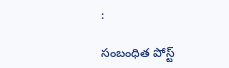:

సంబంధిత పోస్ట్